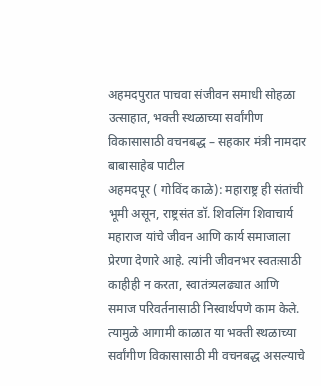अहमदपुरात पाचवा संजीवन समाधी सोहळा उत्साहात, भक्ती स्थळाच्या सर्वांगीण विकासासाठी वचनबद्ध – सहकार मंत्री नामदार बाबासाहेब पाटील
अहमदपूर ( गोविंद काळे): महाराष्ट्र ही संतांची भूमी असून, राष्ट्रसंत डॉ. शिवलिंग शिवाचार्य महाराज यांचे जीवन आणि कार्य समाजाला प्रेरणा देणारे आहे. त्यांनी जीवनभर स्वतःसाठी काहीही न करता, स्वातंत्र्यलढ्यात आणि समाज परिवर्तनासाठी निस्वार्थपणे काम केले. त्यामुळे आगामी काळात या भक्ती स्थळाच्या सर्वांगीण विकासासाठी मी वचनबद्ध असल्याचे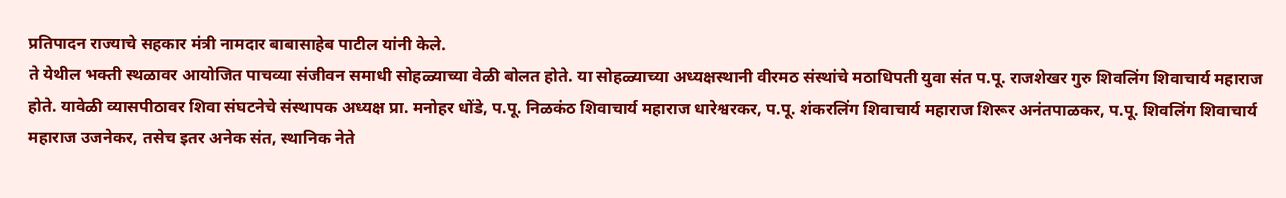प्रतिपादन राज्याचे सहकार मंत्री नामदार बाबासाहेब पाटील यांनी केले.
ते येथील भक्ती स्थळावर आयोजित पाचव्या संजीवन समाधी सोहळ्याच्या वेळी बोलत होते. या सोहळ्याच्या अध्यक्षस्थानी वीरमठ संस्थांचे मठाधिपती युवा संत प.पू. राजशेखर गुरु शिवलिंग शिवाचार्य महाराज होते. यावेळी व्यासपीठावर शिवा संघटनेचे संस्थापक अध्यक्ष प्रा. मनोहर धोंडे, प.पू. निळकंठ शिवाचार्य महाराज धारेश्वरकर, प.पू. शंकरलिंग शिवाचार्य महाराज शिरूर अनंतपाळकर, प.पू. शिवलिंग शिवाचार्य महाराज उजनेकर, तसेच इतर अनेक संत, स्थानिक नेते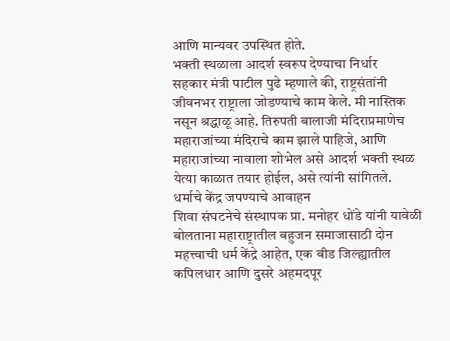आणि मान्यवर उपस्थित होते.
भक्ती स्थळाला आदर्श स्वरूप देण्याचा निर्धार
सहकार मंत्री पाटील पुढे म्हणाले की, राष्ट्रसंतांनी जीवनभर राष्ट्राला जोडण्याचे काम केले. मी नास्तिक नसून श्रद्धाळू आहे. तिरुपती बालाजी मंदिराप्रमाणेच महाराजांच्या मंदिराचे काम झाले पाहिजे, आणि महाराजांच्या नावाला शोभेल असे आदर्श भक्ती स्थळ येत्या काळात तयार होईल, असे त्यांनी सांगितले.
धर्माचे केंद्र जपण्याचे आवाहन
शिवा संघटनेचे संस्थापक प्रा. मनोहर धोंडे यांनी यावेळी बोलताना महाराष्ट्रातील बहुजन समाजासाठी दोन महत्त्वाची धर्म केंद्रे आहेत, एक बीड जिल्ह्यातील कपिलधार आणि दुसरे अहमदपूर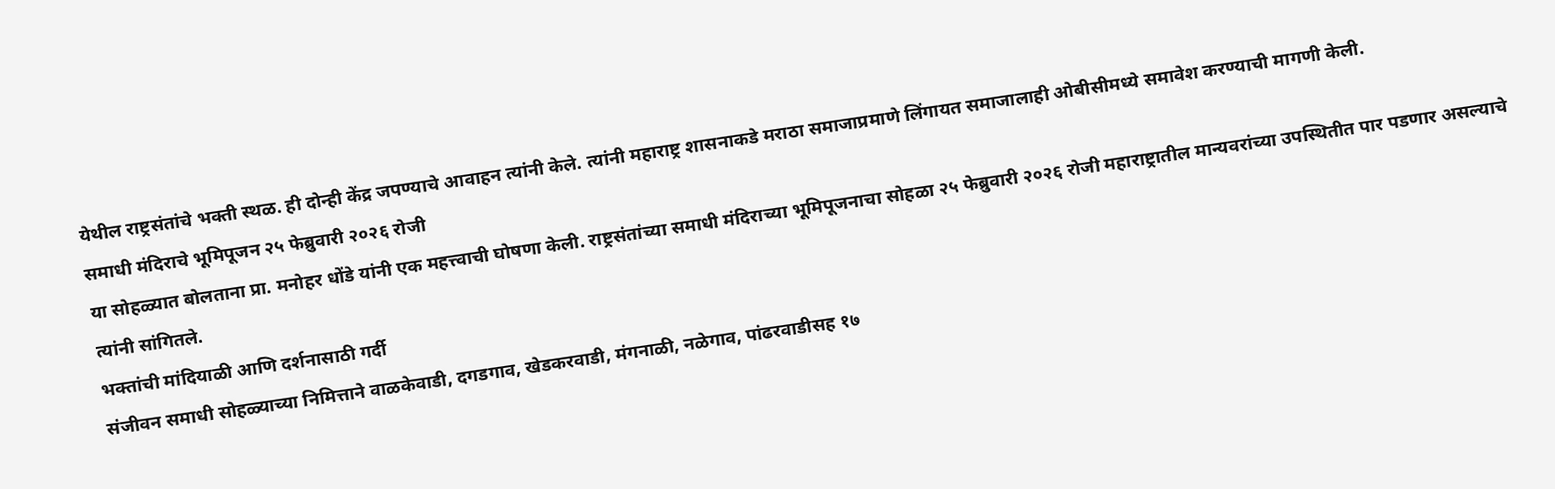येथील राष्ट्रसंतांचे भक्ती स्थळ. ही दोन्ही केंद्र जपण्याचे आवाहन त्यांनी केले. त्यांनी महाराष्ट्र शासनाकडे मराठा समाजाप्रमाणे लिंगायत समाजालाही ओबीसीमध्ये समावेश करण्याची मागणी केली.
समाधी मंदिराचे भूमिपूजन २५ फेब्रुवारी २०२६ रोजी
या सोहळ्यात बोलताना प्रा. मनोहर धोंडे यांनी एक महत्त्वाची घोषणा केली. राष्ट्रसंतांच्या समाधी मंदिराच्या भूमिपूजनाचा सोहळा २५ फेब्रुवारी २०२६ रोजी महाराष्ट्रातील मान्यवरांच्या उपस्थितीत पार पडणार असल्याचे त्यांनी सांगितले.
भक्तांची मांदियाळी आणि दर्शनासाठी गर्दी
संजीवन समाधी सोहळ्याच्या निमित्ताने वाळकेवाडी, दगडगाव, खेडकरवाडी, मंगनाळी, नळेगाव, पांढरवाडीसह १७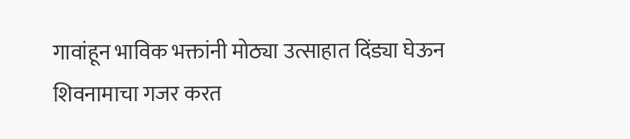गावांहून भाविक भक्तांनी मोठ्या उत्साहात दिंड्या घेऊन शिवनामाचा गजर करत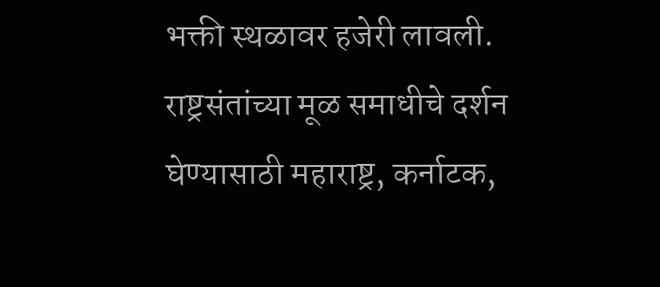भक्ती स्थळावर हजेरी लावली. राष्ट्रसंतांच्या मूळ समाधीचे दर्शन घेण्यासाठी महाराष्ट्र, कर्नाटक,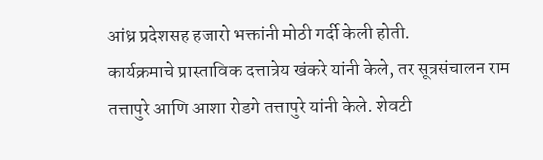आंध्र प्रदेशसह हजारो भक्तांनी मोठी गर्दी केली होती.
कार्यक्रमाचे प्रास्ताविक दत्तात्रेय खंकरे यांनी केले, तर सूत्रसंचालन राम तत्तापुरे आणि आशा रोडगे तत्तापुरे यांनी केले. शेवटी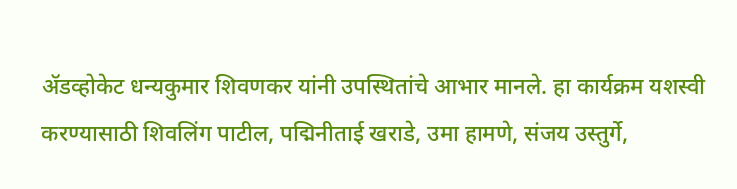ॲडव्होकेट धन्यकुमार शिवणकर यांनी उपस्थितांचे आभार मानले. हा कार्यक्रम यशस्वी करण्यासाठी शिवलिंग पाटील, पद्मिनीताई खराडे, उमा हामणे, संजय उस्तुर्गे,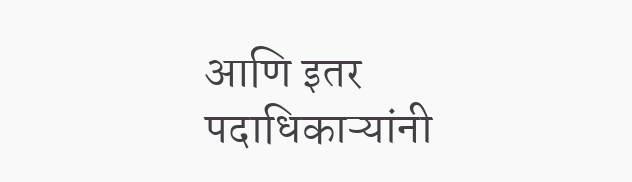आणि इतर पदाधिकाऱ्यांनी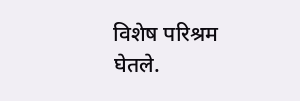विशेष परिश्रम घेतले.